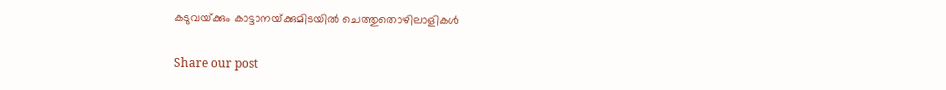കടുവയ്‌ക്കും കാട്ടാനയ്‌ക്കുമിടയിൽ ചെത്തുതൊഴിലാളികൾ

Share our post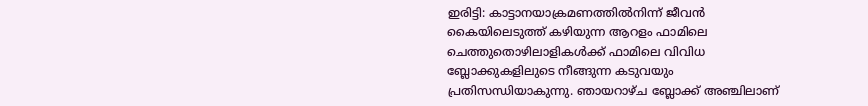ഇരിട്ടി: കാട്ടാനയാക്രമണത്തിൽനിന്ന്‌ ജീവൻ കൈയിലെടുത്ത്‌ കഴിയുന്ന ആറളം ഫാമിലെ ചെത്തുതൊഴിലാളികൾക്ക്‌ ഫാമിലെ വിവിധ ബ്ലോക്കുകളിലുടെ നീങ്ങുന്ന കടുവയും പ്രതിസന്ധിയാകുന്നു. ഞായറാഴ്‌ച ബ്ലോക്ക്‌ അഞ്ചിലാണ്‌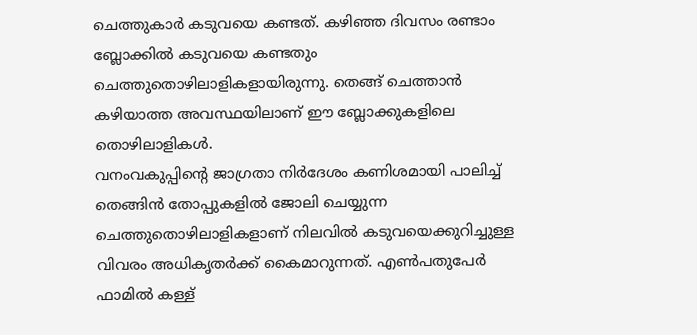ചെത്തുകാർ കടുവയെ കണ്ടത്‌. കഴിഞ്ഞ ദിവസം രണ്ടാം ബ്ലോക്കിൽ കടുവയെ കണ്ടതും ചെത്തുതൊഴിലാളികളായിരുന്നു. തെങ്ങ്‌ ചെത്താൻ കഴിയാത്ത അവസ്ഥയിലാണ്‌ ഈ ബ്ലോക്കുകളിലെ തൊഴിലാളികൾ.
വനംവകുപ്പിന്റെ ജാഗ്രതാ നിർദേശം കണിശമായി പാലിച്ച്‌ തെങ്ങിൻ തോപ്പുകളിൽ ജോലി ചെയ്യുന്ന ചെത്തുതൊഴിലാളികളാണ്‌ നിലവിൽ കടുവയെക്കുറിച്ചുള്ള വിവരം അധികൃതർക്ക്‌ കൈമാറുന്നത്‌. എൺപതുപേർ ഫാമിൽ കള്ള്‌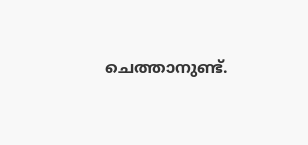ചെത്താനുണ്ട്‌.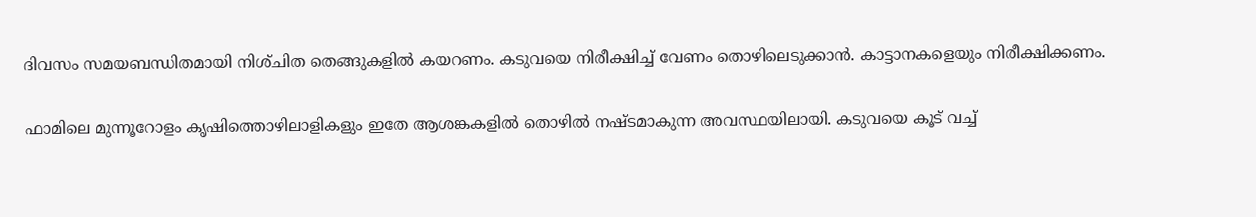ദിവസം സമയബന്ധിതമായി നിശ്‌ചിത തെങ്ങുകളിൽ കയറണം. കടുവയെ നിരീക്ഷിച്ച്‌ വേണം തൊഴിലെടുക്കാൻ. കാട്ടാനകളെയും നിരീക്ഷിക്കണം.

ഫാമിലെ മുന്നൂറോളം കൃഷിത്തൊഴിലാളികളും ഇതേ ആശങ്കകളിൽ തൊഴിൽ നഷ്ടമാകുന്ന അവസ്ഥയിലായി. കടുവയെ കൂട്‌ വച്ച്‌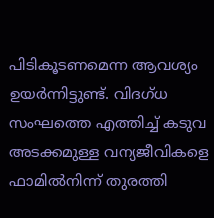പിടികൂടണമെന്ന ആവശ്യം ഉയർന്നിട്ടുണ്ട്‌. വിദഗ്‌ധ സംഘത്തെ എത്തിച്ച്‌ കടുവ അടക്കമുള്ള വന്യജീവികളെ ഫാമിൽനിന്ന്‌ തുരത്തി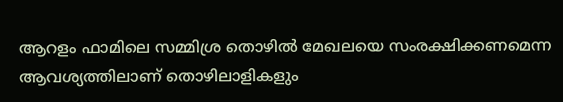ആറളം ഫാമിലെ സമ്മിശ്ര തൊഴിൽ മേഖലയെ സംരക്ഷിക്കണമെന്ന ആവശ്യത്തിലാണ്‌ തൊഴിലാളികളും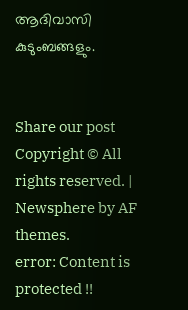ആദിവാസി കുടുംബങ്ങളും.


Share our post
Copyright © All rights reserved. | Newsphere by AF themes.
error: Content is protected !!